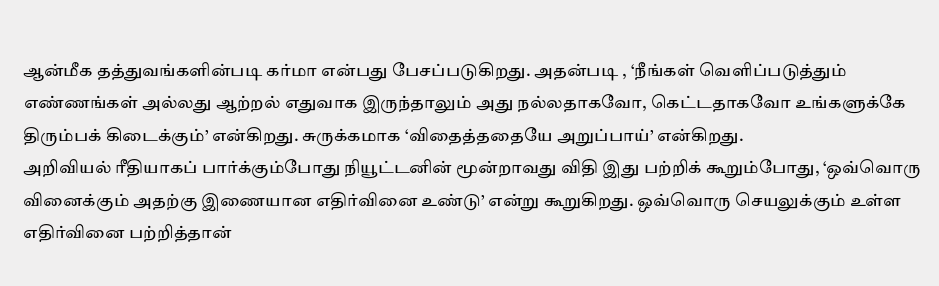ஆன்மீக தத்துவங்களின்படி கர்மா என்பது பேசப்படுகிறது. அதன்படி , ‘நீங்கள் வெளிப்படுத்தும் எண்ணங்கள் அல்லது ஆற்றல் எதுவாக இருந்தாலும் அது நல்லதாகவோ, கெட்டதாகவோ உங்களுக்கே திரும்பக் கிடைக்கும்’ என்கிறது. சுருக்கமாக ‘விதைத்ததையே அறுப்பாய்’ என்கிறது.
அறிவியல் ரீதியாகப் பார்க்கும்போது நியூட்டனின் மூன்றாவது விதி இது பற்றிக் கூறும்போது, ‘ஒவ்வொரு வினைக்கும் அதற்கு இணையான எதிர்வினை உண்டு’ என்று கூறுகிறது. ஒவ்வொரு செயலுக்கும் உள்ள எதிர்வினை பற்றித்தான்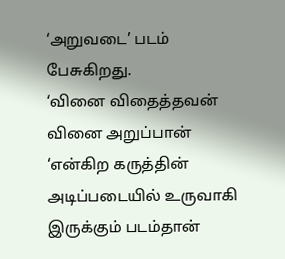‘அறுவடை’ படம் பேசுகிறது.
‘வினை விதைத்தவன் வினை அறுப்பான் ‘என்கிற கருத்தின் அடிப்படையில் உருவாகி இருக்கும் படம்தான்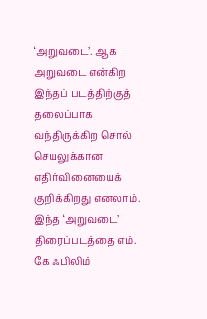‘அறுவடை’. ஆக அறுவடை என்கிற இந்தப் படத்திற்குத் தலைப்பாக வந்திருக்கிற சொல் செயலுக்கான எதிர்வினையைக் குறிக்கிறது எனலாம்.
இந்த ‘அறுவடை’ திரைப்படத்தை எம். கே ஃபிலிம்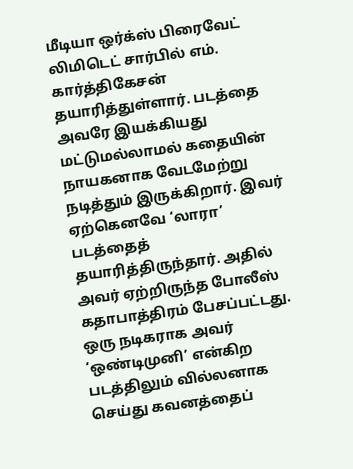மீடியா ஒர்க்ஸ் பிரைவேட் லிமிடெட் சார்பில் எம். கார்த்திகேசன் தயாரித்துள்ளார். படத்தை அவரே இயக்கியது மட்டுமல்லாமல் கதையின் நாயகனாக வேடமேற்று நடித்தும் இருக்கிறார். இவர் ஏற்கெனவே ‘லாரா’ படத்தைத் தயாரித்திருந்தார். அதில் அவர் ஏற்றிருந்த போலீஸ் கதாபாத்திரம் பேசப்பட்டது. ஒரு நடிகராக அவர் ‘ஒண்டிமுனி’ என்கிற படத்திலும் வில்லனாக செய்து கவனத்தைப்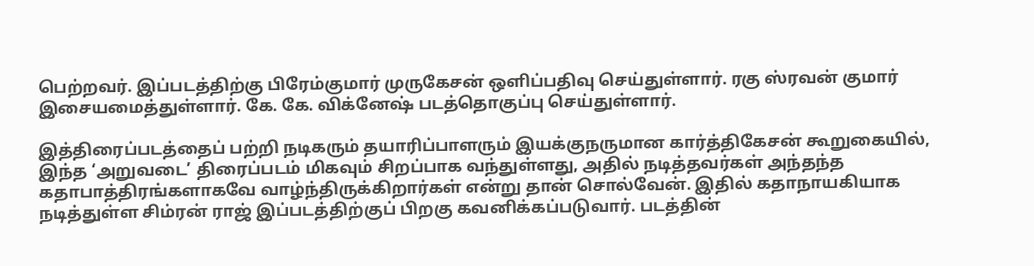பெற்றவர். இப்படத்திற்கு பிரேம்குமார் முருகேசன் ஒளிப்பதிவு செய்துள்ளார். ரகு ஸ்ரவன் குமார் இசையமைத்துள்ளார். கே. கே. விக்னேஷ் படத்தொகுப்பு செய்துள்ளார்.

இத்திரைப்படத்தைப் பற்றி நடிகரும் தயாரிப்பாளரும் இயக்குநருமான கார்த்திகேசன் கூறுகையில், இந்த ‘அறுவடை’ திரைப்படம் மிகவும் சிறப்பாக வந்துள்ளது, அதில் நடித்தவர்கள் அந்தந்த கதாபாத்திரங்களாகவே வாழ்ந்திருக்கிறார்கள் என்று தான் சொல்வேன். இதில் கதாநாயகியாக நடித்துள்ள சிம்ரன் ராஜ் இப்படத்திற்குப் பிறகு கவனிக்கப்படுவார். படத்தின்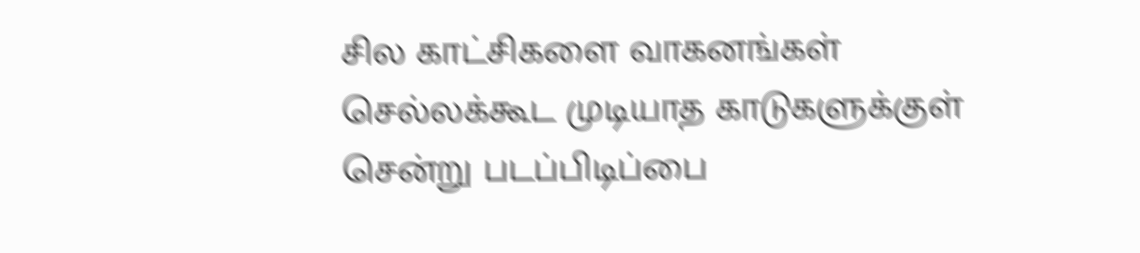சில காட்சிகளை வாகனங்கள் செல்லக்கூட முடியாத காடுகளுக்குள் சென்று படப்பிடிப்பை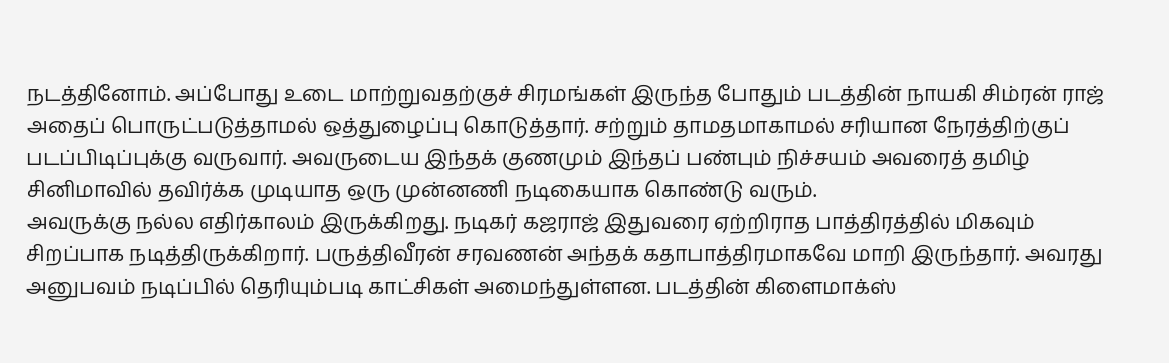நடத்தினோம். அப்போது உடை மாற்றுவதற்குச் சிரமங்கள் இருந்த போதும் படத்தின் நாயகி சிம்ரன் ராஜ் அதைப் பொருட்படுத்தாமல் ஒத்துழைப்பு கொடுத்தார். சற்றும் தாமதமாகாமல் சரியான நேரத்திற்குப் படப்பிடிப்புக்கு வருவார். அவருடைய இந்தக் குணமும் இந்தப் பண்பும் நிச்சயம் அவரைத் தமிழ் சினிமாவில் தவிர்க்க முடியாத ஒரு முன்னணி நடிகையாக கொண்டு வரும்.
அவருக்கு நல்ல எதிர்காலம் இருக்கிறது. நடிகர் கஜராஜ் இதுவரை ஏற்றிராத பாத்திரத்தில் மிகவும் சிறப்பாக நடித்திருக்கிறார். பருத்திவீரன் சரவணன் அந்தக் கதாபாத்திரமாகவே மாறி இருந்தார். அவரது அனுபவம் நடிப்பில் தெரியும்படி காட்சிகள் அமைந்துள்ளன. படத்தின் கிளைமாக்ஸ்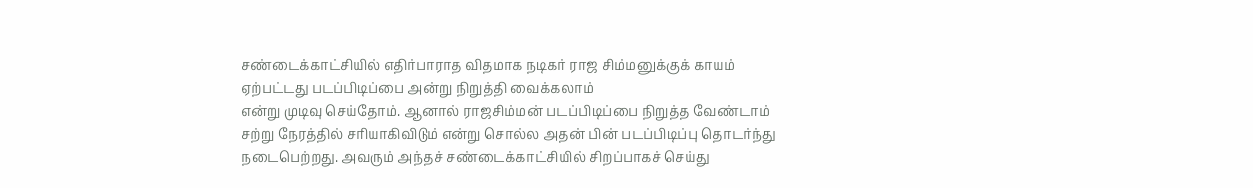சண்டைக்காட்சியில் எதிர்பாராத விதமாக நடிகர் ராஜ சிம்மனுக்குக் காயம் ஏற்பட்டது படப்பிடிப்பை அன்று நிறுத்தி வைக்கலாம்
என்று முடிவு செய்தோம். ஆனால் ராஜசிம்மன் படப்பிடிப்பை நிறுத்த வேண்டாம் சற்று நேரத்தில் சரியாகிவிடும் என்று சொல்ல அதன் பின் படப்பிடிப்பு தொடர்ந்து நடைபெற்றது. அவரும் அந்தச் சண்டைக்காட்சியில் சிறப்பாகச் செய்து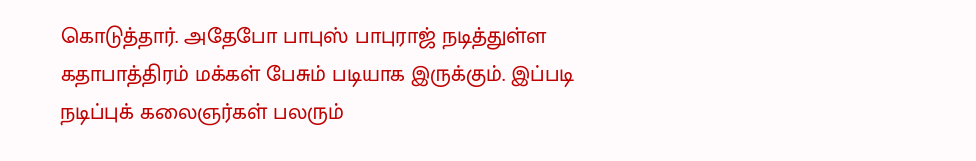கொடுத்தார். அதேபோ பாபுஸ் பாபுராஜ் நடித்துள்ள கதாபாத்திரம் மக்கள் பேசும் படியாக இருக்கும். இப்படி நடிப்புக் கலைஞர்கள் பலரும்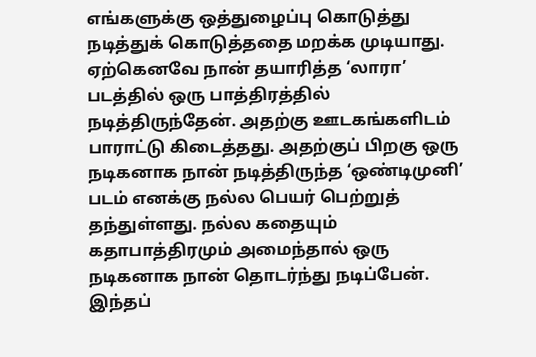எங்களுக்கு ஒத்துழைப்பு கொடுத்து நடித்துக் கொடுத்ததை மறக்க முடியாது.
ஏற்கெனவே நான் தயாரித்த ‘லாரா’ படத்தில் ஒரு பாத்திரத்தில் நடித்திருந்தேன். அதற்கு ஊடகங்களிடம் பாராட்டு கிடைத்தது. அதற்குப் பிறகு ஒரு நடிகனாக நான் நடித்திருந்த ‘ஒண்டிமுனி’ படம் எனக்கு நல்ல பெயர் பெற்றுத் தந்துள்ளது. நல்ல கதையும் கதாபாத்திரமும் அமைந்தால் ஒரு நடிகனாக நான் தொடர்ந்து நடிப்பேன்.
இந்தப்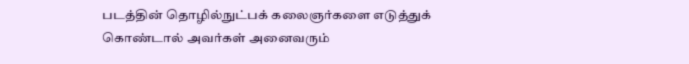படத்தின் தொழில்நுட்பக் கலைஞர்களை எடுத்துக் கொண்டால் அவர்கள் அனைவரும்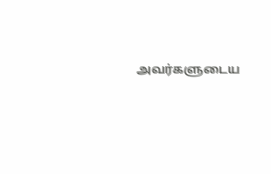அவர்களுடைய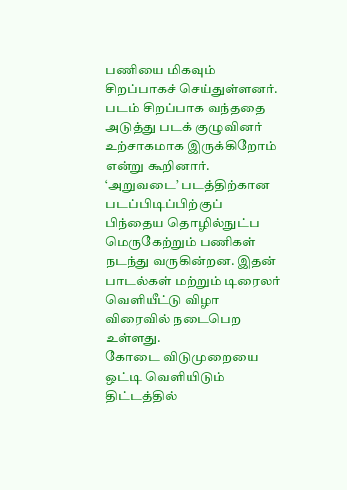பணியை மிகவும் சிறப்பாகச் செய்துள்ளனர். படம் சிறப்பாக வந்ததை அடுத்து படக் குழுவினர் உற்சாகமாக இருக்கிறோம் என்று கூறினார்.
‘அறுவடை’ படத்திற்கான படப்பிடிப்பிற்குப் பிந்தைய தொழில்நுட்ப மெருகேற்றும் பணிகள் நடந்து வருகின்றன. இதன் பாடல்கள் மற்றும் டிரைலர் வெளியீட்டு விழா விரைவில் நடைபெற உள்ளது.
கோடை விடுமுறையை ஒட்டி வெளியிடும் திட்டத்தில்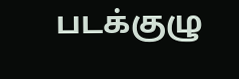படக்குழு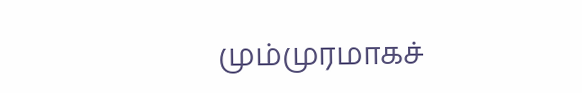மும்முரமாகச்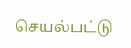செயல்பட்டு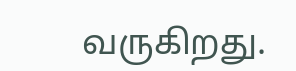வருகிறது.